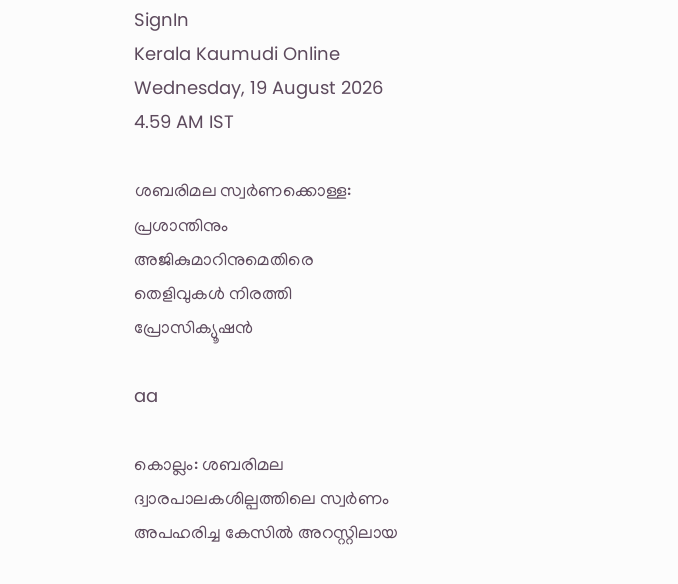SignIn
Kerala Kaumudi Online
Wednesday, 19 August 2026 4.59 AM IST

ശബരിമല സ്വർണക്കൊള്ള: പ്രശാന്തിനും അജികുമാറിനുമെതിരെ തെളിവുകൾ നിരത്തി പ്രോസിക്യൂഷൻ

aa

കൊല്ലം: ശബരിമല ദ്വാരപാലകശില്പത്തിലെ സ്വർണം അപഹരിച്ച കേസിൽ അറസ്റ്റിലായ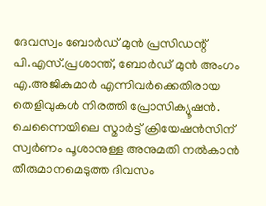ദേവസ്വം ബോർഡ് മുൻ പ്രസിഡന്റ് പി.എസ്.പ്രശാന്ത്, ബോർഡ് മുൻ അംഗം എ.അജികുമാർ എന്നിവർക്കെതിരായ തെളിവുകൾ നിരത്തി പ്രോസിക്യൂഷൻ.
ചെന്നൈയിലെ സ്മാർട്ട് ക്രിയേഷൻസിന് സ്വർണം പൂശാനുള്ള അനുമതി നൽകാൻ തീരുമാനമെടുത്ത ദിവസം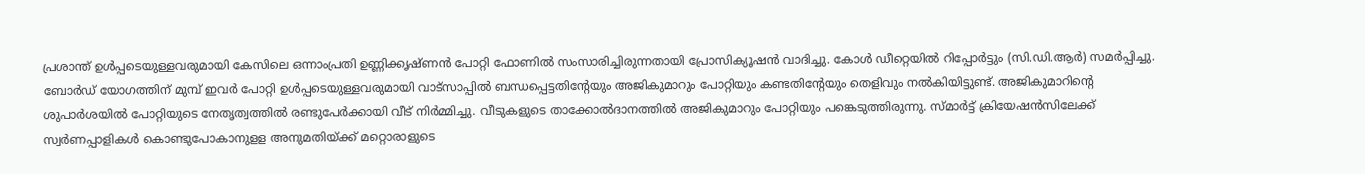പ്രശാന്ത് ഉൾപ്പടെയുള്ളവരുമായി കേസിലെ ഒന്നാംപ്രതി ഉണ്ണിക്കൃഷ്ണൻ പോറ്റി ഫോണിൽ സംസാരിച്ചിരുന്നതായി പ്രോസിക്യൂഷൻ വാദിച്ചു. കോൾ‌ ഡീറ്റെയിൽ റിപ്പോർട്ടും (സി.ഡി.ആർ) സമർപ്പിച്ചു. ബോർഡ് യോഗത്തിന് മുമ്പ് ഇവർ പോറ്റി ഉൾപ്പടെയുള്ളവരുമായി വാട്സാപ്പിൽ ബന്ധപ്പെട്ടതിൻ്റേയും അജികുമാറും പോറ്റിയും കണ്ടതിൻ്റേയും തെളിവും നൽകിയിട്ടുണ്ട്. അജികുമാറിന്റെ ശുപാർശയിൽ പോറ്റിയുടെ നേതൃത്വത്തിൽ രണ്ടുപേർക്കായി വീട് നിർമ്മിച്ചു. വീടുകളുടെ താക്കോൽദാനത്തിൽ അജികുമാറും പോറ്റിയും പങ്കെടുത്തിരുന്നു. സ്മാർട്ട് ക്രിയേഷൻസിലേക്ക് സ്വർണപ്പാളികൾ കൊണ്ടുപോകാനുളള അനുമതിയ്ക്ക് മറ്റൊരാളുടെ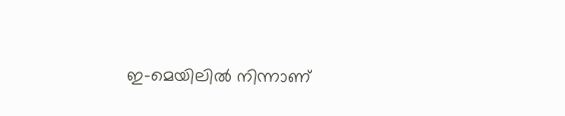ഇ-മെയിലിൽ നിന്നാണ്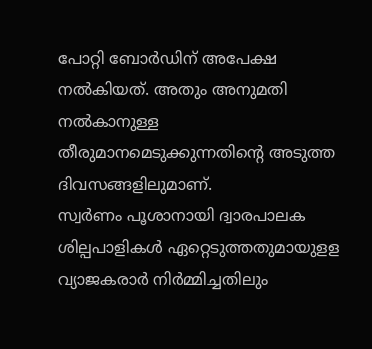പോറ്റി ബോർഡിന് അപേക്ഷ നൽകിയത്. അതും അനുമതി നൽകാനുള്ള തീരുമാനമെടുക്കുന്നതിന്റെ അടുത്ത ദിവസങ്ങളിലുമാണ്.
സ്വർണം പൂശാനായി ദ്വാരപാലക ശില്പപാളികൾ ഏറ്റെടുത്തതുമായുളള വ്യാജകരാർ നിർമ്മിച്ചതിലും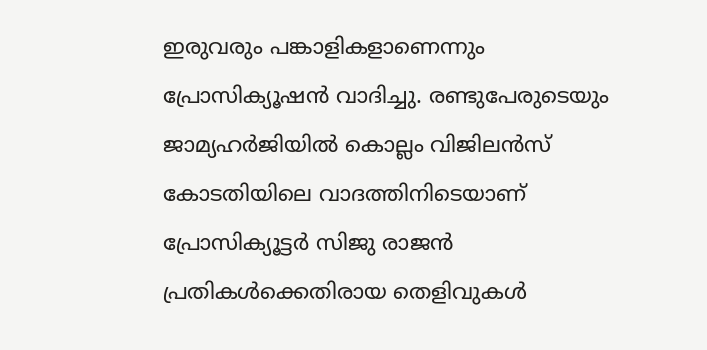ഇരുവരും പങ്കാളികളാണെന്നും പ്രോസിക്യൂഷൻ വാദിച്ചു. രണ്ടുപേരുടെയും ജാമ്യഹർജിയിൽ കൊല്ലം വിജിലൻസ് കോടതിയിലെ വാദത്തിനിടെയാണ് പ്രോസിക്യൂട്ടർ സിജു രാജൻ പ്രതികൾക്കെതിരായ തെളിവുകൾ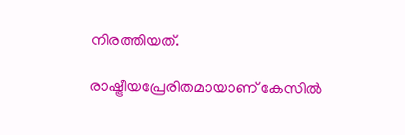നിരത്തിയത്.

രാഷ്ട്രീയപ്രേരിതമായാണ് കേസിൽ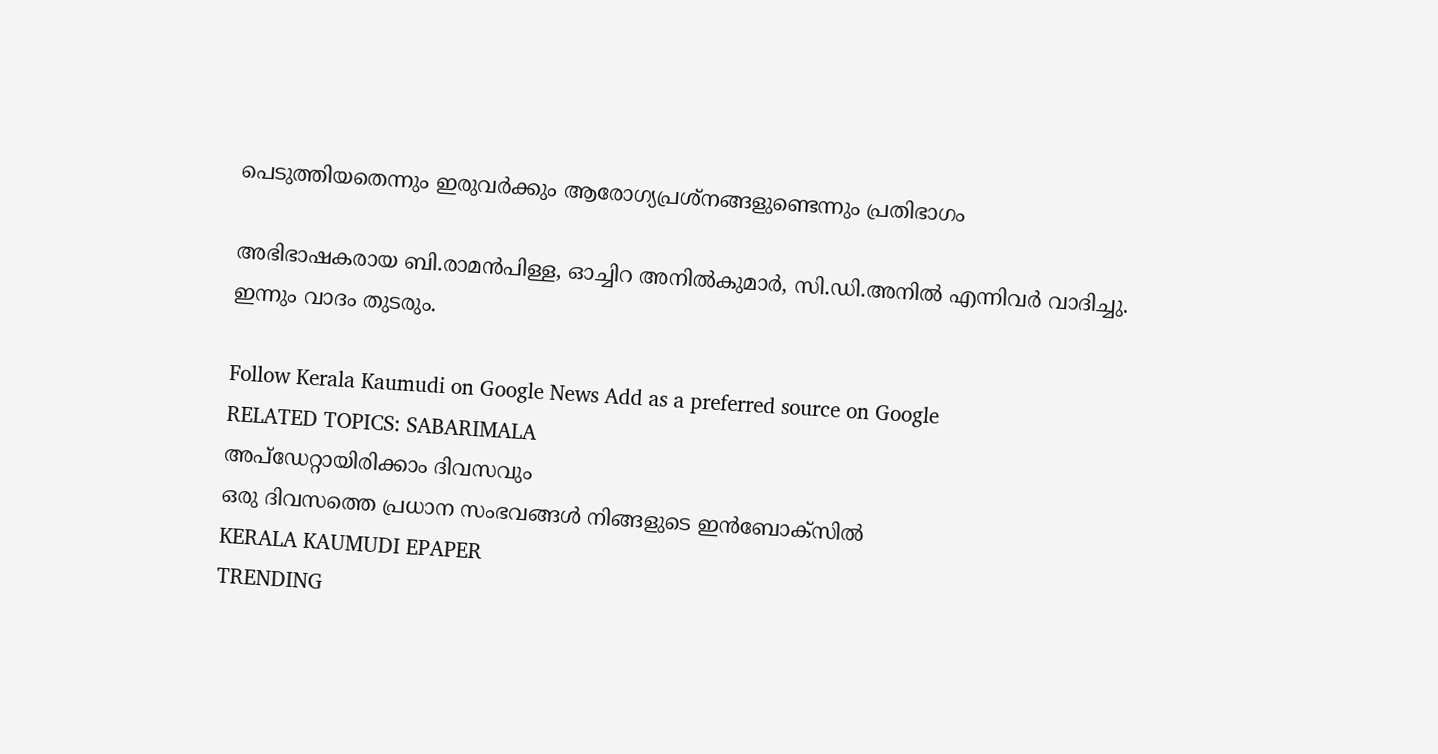പെടുത്തിയതെന്നും ഇരുവർക്കും ആരോഗ്യപ്രശ്നങ്ങളുണ്ടെന്നും പ്രതിഭാഗം

അഭിഭാഷകരായ ബി.രാമൻപിള്ള, ഓച്ചിറ അനിൽകുമാർ, സി.ഡി.അനിൽ എന്നിവർ വാദിച്ചു. ഇന്നും വാദം തുടരും.

Follow Kerala Kaumudi on Google News Add as a preferred source on Google
RELATED TOPICS: SABARIMALA
അപ്ഡേറ്റായിരിക്കാം ദിവസവും
ഒരു ദിവസത്തെ പ്രധാന സംഭവങ്ങൾ നിങ്ങളുടെ ഇൻബോക്സിൽ
KERALA KAUMUDI EPAPER
TRENDING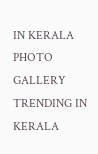IN KERALA
PHOTO GALLERY
TRENDING IN KERALA